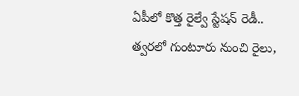ఏపీలో కొత్త రైల్వే స్టేషన్ రెడీ.. త్వరలో గుంటూరు నుంచి రైలు,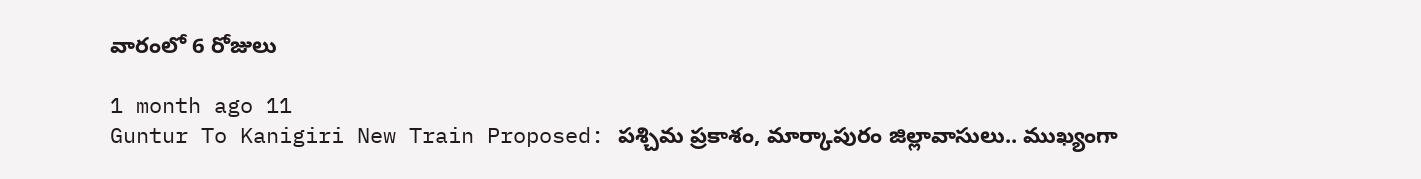వారంలో 6 రోజులు

1 month ago 11
Guntur To Kanigiri New Train Proposed: పశ్చిమ ప్రకాశం, మార్కాపురం జిల్లావాసులు.. ముఖ్యంగా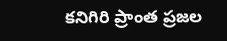కనిగిరి ప్రాంత ప్రజల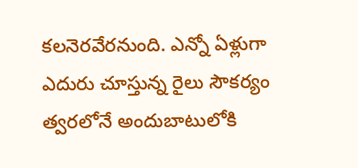కలనెరవేరనుంది. ఎన్నో ఏళ్లుగా ఎదురు చూస్తున్న రైలు సౌకర్యం త్వరలోనే అందుబాటులోకి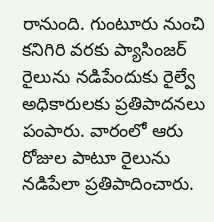రానుంది. గుంటూరు నుంచి కనిగిరి వరకు ప్యాసింజర్ రైలును నడిపేందుకు రైల్వే అధికారులకు ప్రతిపాదనలు పంపారు. వారంలో ఆరు రోజుల పాటూ రైలును నడిపేలా ప్రతిపాదించారు.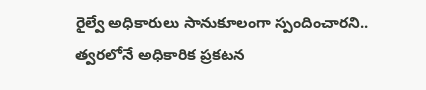రైల్వే అధికారులు సానుకూలంగా స్పందించారని.. త్వరలోనే అధికారిక ప్రకటన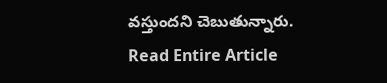వస్తుందని చెబుతున్నారు.
Read Entire Article